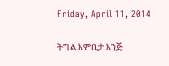Friday, April 11, 2014

ትግል እምቢታ እንጅ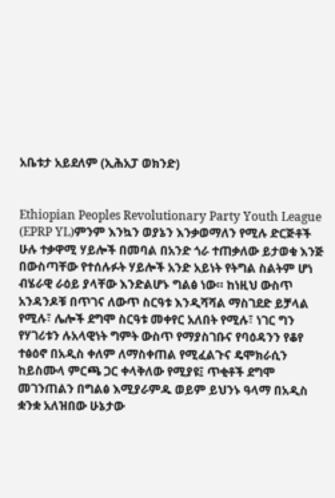አቤቱታ አይደለም (ኢሕአፓ ወክንድ)


Ethiopian Peoples Revolutionary Party Youth League (EPRP YL)ምንም እንኳን ወያኔን እንቃወማለን የሚሉ ድርጅቶች ሁሉ ተቃዋሚ ሃይሎች በመባል በአንድ ጎራ ተጠቃለው ይታወቁ እንጅ በውስጣቸው የተሰሉፉት ሃይሎች አንድ አይነት የትግል ስልትም ሆነ ብሄራዊ ራዕይ ያላቸው እንድልሆኑ ግልፅ ነው። ከነዚህ ውስጥ አንዳንዶቹ በጥገና ለውጥ ስርዓቱ እንዲሻሻል ማስገደድ ይቻላል የሚሉ፣ ሌሎች ደግሞ ስርዓቱ መቀየር አለበት የሚሉ፣ ነገር ግን የሃገሪቱን ሉአላዊነት ግምት ውስጥ የማያስገቡና የባዕዳንን የቆየ ተፅዕኖ በአዲስ ቀለም ለማስቀጠል የሚፈልጉና ዴሞክራሲን ከይስሙላ ምርጫ ጋር ቀላቅለው የሚያዩ፤ ጥቂቶች ደግሞ መገንጠልን በግልፅ እሚያራምዱ ወይም ይህንኑ ዓላማ በአዲስ ቋንቋ አለዝበው ሁኔታው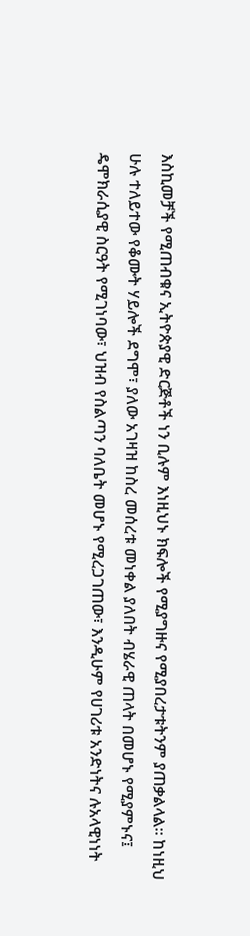እስኪመቻች የሚጠብቁና ኢትዮጵያዊ ድርጅቶች ነን ቢሉም እነዚህኑ ክፍሎች የሚያግዙና የሚያበረታቱትንም ያጠቃልላል። ከነዚህ ሁሉ ተለይተው የቆሙት ሃይሎች ደግሞ፣ ያለው አገዛዝ ከስረ መሰረቱ መነቀል ያለበት ብሄራዊ ጠላት በመሆኑ የሚያምኑና፤ ዴሞክራሲያዊ ስርዓት የሚገነባው፣ ህዝብ የስልጣን ባለቤት መሆኑ የሚረጋገጠው፣ እንዲሁም የሀገሪቱ አንድነትና ሉአላዊነነት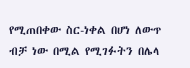የሚጠበቀው ስር-ነቀል በሆነ ለውጥ ብቻ ነው በሚል የሚገፉትን በሌላ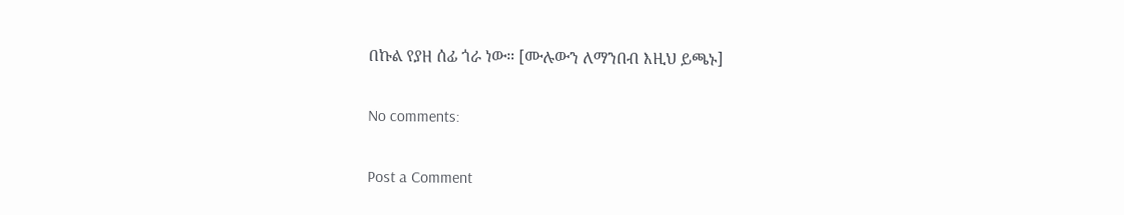በኩል የያዘ ሰፊ ጎራ ነው። [ሙሉውን ለማንበብ እዚህ ይጫኑ]

No comments:

Post a Comment